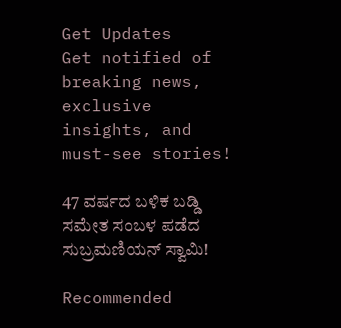Get Updates
Get notified of breaking news, exclusive insights, and must-see stories!

47 ವರ್ಷದ ಬಳಿಕ ಬಡ್ಡಿ ಸಮೇತ ಸಂಬಳ ಪಡೆದ ಸುಬ್ರಮಣಿಯನ್ ಸ್ವಾಮಿ!

Recommended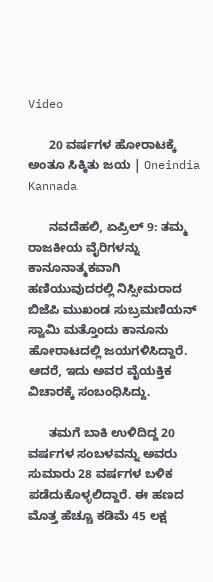Video

      20 ವರ್ಷಗಳ ಹೋರಾಟಕ್ಕೆ ಅಂತೂ ಸಿಕ್ಕಿತು ಜಯ | Oneindia Kannada

      ನವದೆಹಲಿ, ಏಪ್ರಿಲ್ 9: ತಮ್ಮ ರಾಜಕೀಯ ವೈರಿಗಳನ್ನು ಕಾನೂನಾತ್ಮಕವಾಗಿ ಹಣಿಯುವುದರಲ್ಲಿ ನಿಸ್ಸೀಮರಾದ ಬಿಜೆಪಿ ಮುಖಂಡ ಸುಬ್ರಮಣಿಯನ್ ಸ್ವಾಮಿ ಮತ್ತೊಂದು ಕಾನೂನು ಹೋರಾಟದಲ್ಲಿ ಜಯಗಳಿಸಿದ್ದಾರೆ. ಆದರೆ, ಇದು ಅವರ ವೈಯಕ್ತಿಕ ವಿಚಾರಕ್ಕೆ ಸಂಬಂಧಿಸಿದ್ದು.

      ತಮಗೆ ಬಾಕಿ ಉಳಿದಿದ್ದ 20 ವರ್ಷಗಳ ಸಂಬಳವನ್ನು ಅವರು ಸುಮಾರು 28 ವರ್ಷಗಳ ಬಳಿಕ ಪಡೆದುಕೊಳ್ಳಲಿದ್ದಾರೆ. ಈ ಹಣದ ಮೊತ್ತ ಹೆಚ್ಚೂ ಕಡಿಮೆ 45 ಲಕ್ಷ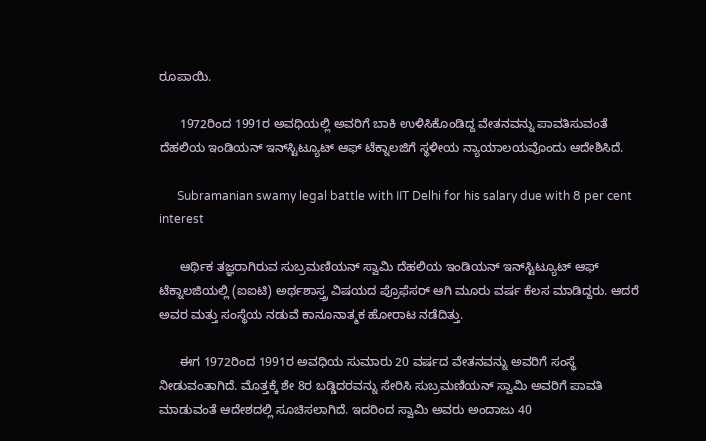ರೂಪಾಯಿ.

      1972ರಿಂದ 1991ರ ಅವಧಿಯಲ್ಲಿ ಅವರಿಗೆ ಬಾಕಿ ಉಳಿಸಿಕೊಂಡಿದ್ದ ವೇತನವನ್ನು ಪಾವತಿಸುವಂತೆ ದೆಹಲಿಯ ಇಂಡಿಯನ್ ಇನ್‌ಸ್ಟಿಟ್ಯೂಟ್ ಆಫ್ ಟೆಕ್ನಾಲಜಿಗೆ ಸ್ಥಳೀಯ ನ್ಯಾಯಾಲಯವೊಂದು ಆದೇಶಿಸಿದೆ.

      Subramanian swamy legal battle with IIT Delhi for his salary due with 8 per cent interest

      ಆರ್ಥಿಕ ತಜ್ಞರಾಗಿರುವ ಸುಬ್ರಮಣಿಯನ್ ಸ್ವಾಮಿ ದೆಹಲಿಯ ಇಂಡಿಯನ್ ಇನ್‌ಸ್ಟಿಟ್ಯೂಟ್ ಆಫ್ ಟೆಕ್ನಾಲಜಿಯಲ್ಲಿ (ಐಐಟಿ) ಅರ್ಥಶಾಸ್ತ್ರ ವಿಷಯದ ಪ್ರೊಫೆಸರ್ ಆಗಿ ಮೂರು ವರ್ಷ ಕೆಲಸ ಮಾಡಿದ್ದರು. ಆದರೆ ಅವರ ಮತ್ತು ಸಂಸ್ಥೆಯ ನಡುವೆ ಕಾನೂನಾತ್ಮಕ ಹೋರಾಟ ನಡೆದಿತ್ತು.

      ಈಗ 1972ರಿಂದ 1991ರ ಅವಧಿಯ ಸುಮಾರು 20 ವರ್ಷದ ವೇತನವನ್ನು ಅವರಿಗೆ ಸಂಸ್ಥೆ ನೀಡುವಂತಾಗಿದೆ. ಮೊತ್ತಕ್ಕೆ ಶೇ 8ರ ಬಡ್ಡಿದರವನ್ನು ಸೇರಿಸಿ ಸುಬ್ರಮಣಿಯನ್ ಸ್ವಾಮಿ ಅವರಿಗೆ ಪಾವತಿ ಮಾಡುವಂತೆ ಆದೇಶದಲ್ಲಿ ಸೂಚಿಸಲಾಗಿದೆ. ಇದರಿಂದ ಸ್ವಾಮಿ ಅವರು ಅಂದಾಜು 40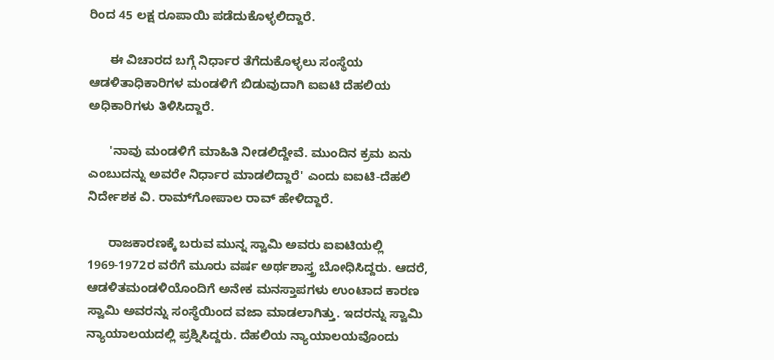ರಿಂದ 45 ಲಕ್ಷ ರೂಪಾಯಿ ಪಡೆದುಕೊಳ್ಳಲಿದ್ದಾರೆ.

      ಈ ವಿಚಾರದ ಬಗ್ಗೆ ನಿರ್ಧಾರ ತೆಗೆದುಕೊಳ್ಳಲು ಸಂಸ್ಥೆಯ ಆಡಳಿತಾಧಿಕಾರಿಗಳ ಮಂಡಳಿಗೆ ಬಿಡುವುದಾಗಿ ಐಐಟಿ ದೆಹಲಿಯ ಅಧಿಕಾರಿಗಳು ತಿಳಿಸಿದ್ದಾರೆ.

      'ನಾವು ಮಂಡಳಿಗೆ ಮಾಹಿತಿ ನೀಡಲಿದ್ದೇವೆ. ಮುಂದಿನ ಕ್ರಮ ಏನು ಎಂಬುದನ್ನು ಅವರೇ ನಿರ್ಧಾರ ಮಾಡಲಿದ್ದಾರೆ' ಎಂದು ಐಐಟಿ-ದೆಹಲಿ ನಿರ್ದೇಶಕ ವಿ. ರಾಮ್‌ಗೋಪಾಲ ರಾವ್ ಹೇಳಿದ್ದಾರೆ.

      ರಾಜಕಾರಣಕ್ಕೆ ಬರುವ ಮುನ್ನ ಸ್ವಾಮಿ ಅವರು ಐಐಟಿಯಲ್ಲಿ 1969-1972ರ ವರೆಗೆ ಮೂರು ವರ್ಷ ಅರ್ಥಶಾಸ್ತ್ರ ಬೋಧಿಸಿದ್ದರು. ಆದರೆ, ಆಡಳಿತಮಂಡಳಿಯೊಂದಿಗೆ ಅನೇಕ ಮನಸ್ತಾಪಗಳು ಉಂಟಾದ ಕಾರಣ ಸ್ವಾಮಿ ಅವರನ್ನು ಸಂಸ್ಥೆಯಿಂದ ವಜಾ ಮಾಡಲಾಗಿತ್ತು. ಇದರನ್ನು ಸ್ವಾಮಿ ನ್ಯಾಯಾಲಯದಲ್ಲಿ ಪ್ರಶ್ನಿಸಿದ್ದರು. ದೆಹಲಿಯ ನ್ಯಾಯಾಲಯವೊಂದು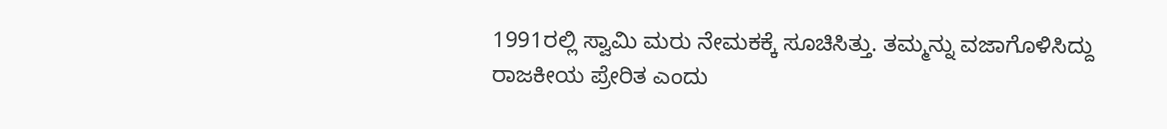1991ರಲ್ಲಿ ಸ್ವಾಮಿ ಮರು ನೇಮಕಕ್ಕೆ ಸೂಚಿಸಿತ್ತು. ತಮ್ಮನ್ನು ವಜಾಗೊಳಿಸಿದ್ದು ರಾಜಕೀಯ ಪ್ರೇರಿತ ಎಂದು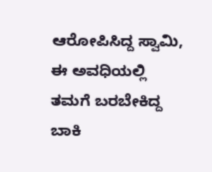ಆರೋಪಿಸಿದ್ದ ಸ್ವಾಮಿ, ಈ ಅವಧಿಯಲ್ಲಿ ತಮಗೆ ಬರಬೇಕಿದ್ದ ಬಾಕಿ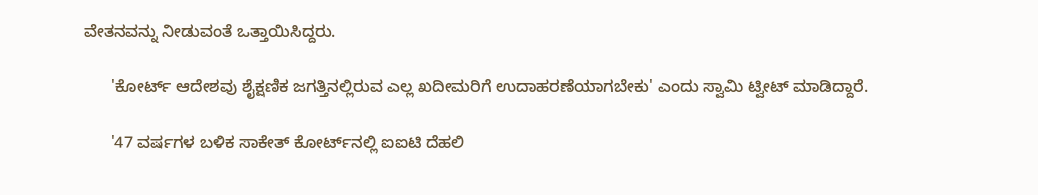ವೇತನವನ್ನು ನೀಡುವಂತೆ ಒತ್ತಾಯಿಸಿದ್ದರು.

      'ಕೋರ್ಟ್ ಆದೇಶವು ಶೈಕ್ಷಣಿಕ ಜಗತ್ತಿನಲ್ಲಿರುವ ಎಲ್ಲ ಖದೀಮರಿಗೆ ಉದಾಹರಣೆಯಾಗಬೇಕು' ಎಂದು ಸ್ವಾಮಿ ಟ್ವೀಟ್ ಮಾಡಿದ್ದಾರೆ.

      '47 ವರ್ಷಗಳ ಬಳಿಕ ಸಾಕೇತ್ ಕೋರ್ಟ್‌ನಲ್ಲಿ ಐಐಟಿ ದೆಹಲಿ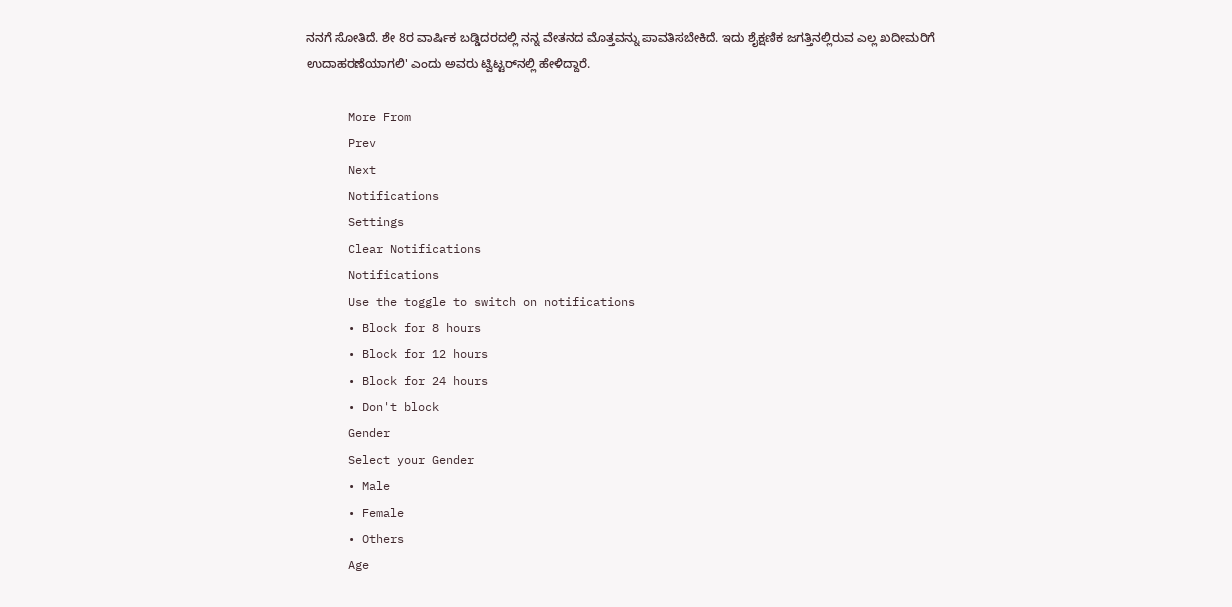ನನಗೆ ಸೋತಿದೆ. ಶೇ 8ರ ವಾರ್ಷಿಕ ಬಡ್ಡಿದರದಲ್ಲಿ ನನ್ನ ವೇತನದ ಮೊತ್ತವನ್ನು ಪಾವತಿಸಬೇಕಿದೆ. ಇದು ಶೈಕ್ಷಣಿಕ ಜಗತ್ತಿನಲ್ಲಿರುವ ಎಲ್ಲ ಖದೀಮರಿಗೆ ಉದಾಹರಣೆಯಾಗಲಿ' ಎಂದು ಅವರು ಟ್ವಿಟ್ಟರ್‌ನಲ್ಲಿ ಹೇಳಿದ್ದಾರೆ.

      More From
      Prev
      Next
      Notifications
      Settings
      Clear Notifications
      Notifications
      Use the toggle to switch on notifications
      • Block for 8 hours
      • Block for 12 hours
      • Block for 24 hours
      • Don't block
      Gender
      Select your Gender
      • Male
      • Female
      • Others
      Age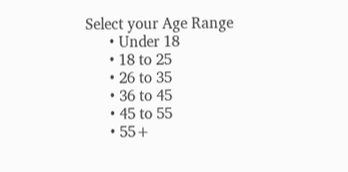Select your Age Range
      • Under 18
      • 18 to 25
      • 26 to 35
      • 36 to 45
      • 45 to 55
      • 55+